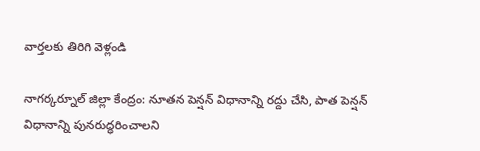వార్తలకు తిరిగి వెళ్లండి

నాగర్కర్నూల్ జిల్లా కేంద్రం: నూతన పెన్షన్ విధానాన్ని రద్దు చేసి, పాత పెన్షన్ విధానాన్ని పునరుద్ధరించాలని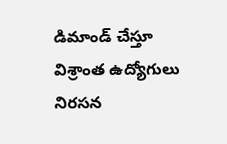డిమాండ్ చేస్తూ
విశ్రాంత ఉద్యోగులు నిరసన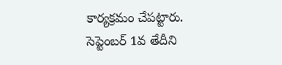కార్యక్రమం చేపట్టారు. సెప్టెంబర్ 1వ తేదీని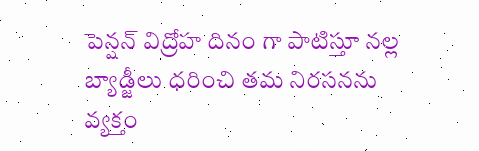పెన్షన్ విద్రోహ దినం గా పాటిస్తూ నల్ల బ్యాడ్జీలు ధరించి తమ నిరసనను వ్యక్తం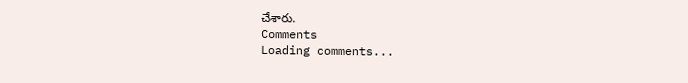చేశారు.
Comments
Loading comments...